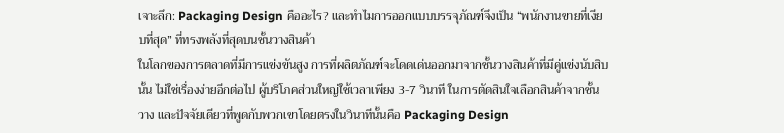เจาะลึก: Packaging Design คืออะไร? และทำไมการออกแบบบรรจุภัณฑ์จึงเป็น “พนักงานขายที่เงียบที่สุด” ที่ทรงพลังที่สุดบนชั้นวางสินค้า
ในโลกของการตลาดที่มีการแข่งขันสูง การที่ผลิตภัณฑ์จะโดดเด่นออกมาจากชั้นวางสินค้าที่มีคู่แข่งนับสิบนั้น ไม่ใช่เรื่องง่ายอีกต่อไป ผู้บริโภคส่วนใหญ่ใช้เวลาเพียง 3-7 วินาที ในการตัดสินใจเลือกสินค้าจากชั้นวาง และปัจจัยเดียวที่พูดกับพวกเขาโดยตรงในวินาทีนั้นคือ Packaging Design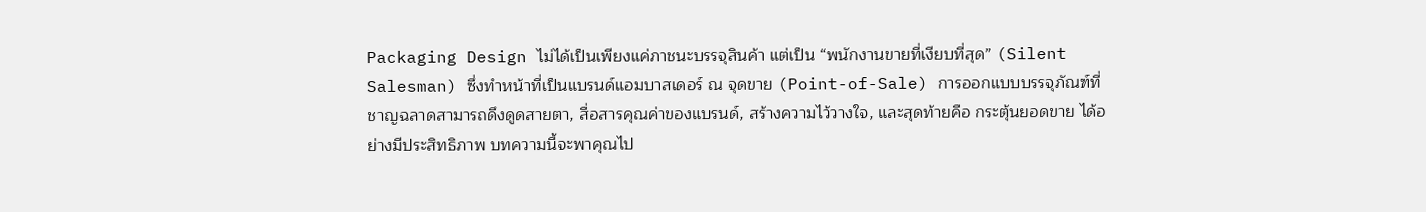Packaging Design ไม่ได้เป็นเพียงแค่ภาชนะบรรจุสินค้า แต่เป็น “พนักงานขายที่เงียบที่สุด” (Silent Salesman) ซึ่งทำหน้าที่เป็นแบรนด์แอมบาสเดอร์ ณ จุดขาย (Point-of-Sale) การออกแบบบรรจุภัณฑ์ที่ชาญฉลาดสามารถดึงดูดสายตา, สื่อสารคุณค่าของแบรนด์, สร้างความไว้วางใจ, และสุดท้ายคือ กระตุ้นยอดขาย ได้อย่างมีประสิทธิภาพ บทความนี้จะพาคุณไป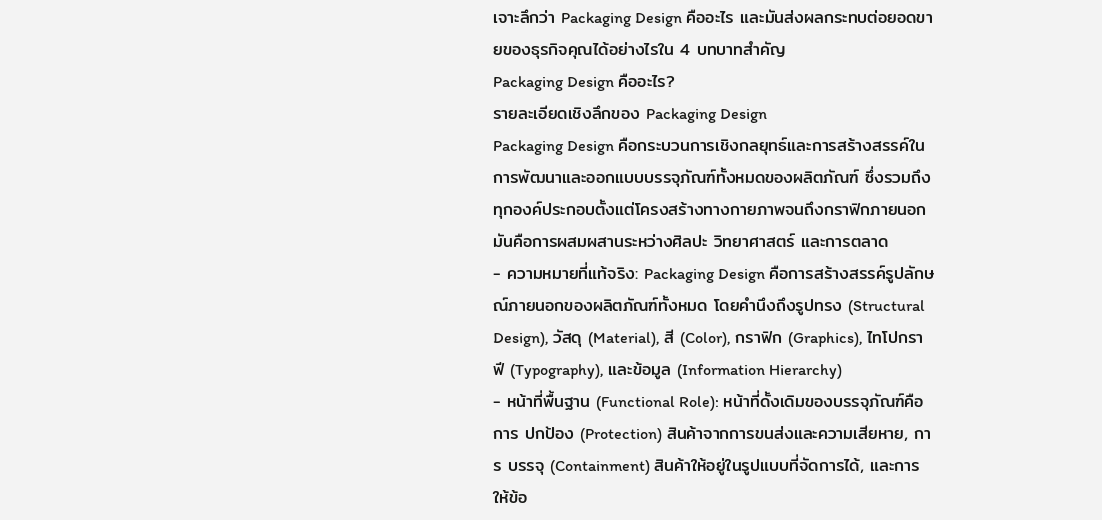เจาะลึกว่า Packaging Design คืออะไร และมันส่งผลกระทบต่อยอดขายของธุรกิจคุณได้อย่างไรใน 4 บทบาทสำคัญ
Packaging Design คืออะไร?
รายละเอียดเชิงลึกของ Packaging Design
Packaging Design คือกระบวนการเชิงกลยุทธ์และการสร้างสรรค์ในการพัฒนาและออกแบบบรรจุภัณฑ์ทั้งหมดของผลิตภัณฑ์ ซึ่งรวมถึงทุกองค์ประกอบตั้งแต่โครงสร้างทางกายภาพจนถึงกราฟิกภายนอก มันคือการผสมผสานระหว่างศิลปะ วิทยาศาสตร์ และการตลาด
- ความหมายที่แท้จริง: Packaging Design คือการสร้างสรรค์รูปลักษณ์ภายนอกของผลิตภัณฑ์ทั้งหมด โดยคำนึงถึงรูปทรง (Structural Design), วัสดุ (Material), สี (Color), กราฟิก (Graphics), ไทโปกราฟี (Typography), และข้อมูล (Information Hierarchy)
- หน้าที่พื้นฐาน (Functional Role): หน้าที่ดั้งเดิมของบรรจุภัณฑ์คือการ ปกป้อง (Protection) สินค้าจากการขนส่งและความเสียหาย, การ บรรจุ (Containment) สินค้าให้อยู่ในรูปแบบที่จัดการได้, และการ ให้ข้อ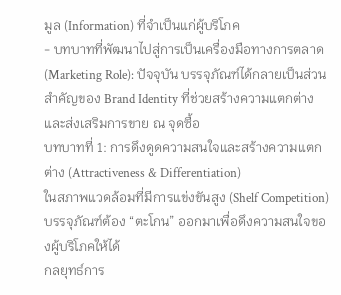มูล (Information) ที่จำเป็นแก่ผู้บริโภค
- บทบาทที่พัฒนาไปสู่การเป็นเครื่องมือทางการตลาด (Marketing Role): ปัจจุบัน บรรจุภัณฑ์ได้กลายเป็นส่วนสำคัญของ Brand Identity ที่ช่วยสร้างความแตกต่างและส่งเสริมการขาย ณ จุดซื้อ
บทบาทที่ 1: การดึงดูดความสนใจและสร้างความแตกต่าง (Attractiveness & Differentiation)
ในสภาพแวดล้อมที่มีการแข่งขันสูง (Shelf Competition) บรรจุภัณฑ์ต้อง “ตะโกน” ออกมาเพื่อดึงความสนใจของผู้บริโภคให้ได้
กลยุทธ์การ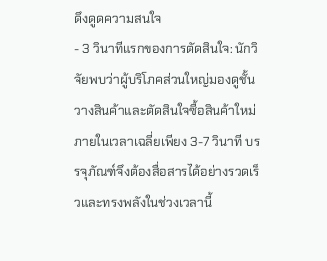ดึงดูดความสนใจ
- 3 วินาทีแรกของการตัดสินใจ: นักวิจัยพบว่าผู้บริโภคส่วนใหญ่มองดูชั้นวางสินค้าและตัดสินใจซื้อสินค้าใหม่ภายในเวลาเฉลี่ยเพียง 3-7 วินาที บรรจุภัณฑ์จึงต้องสื่อสารได้อย่างรวดเร็วและทรงพลังในช่วงเวลานี้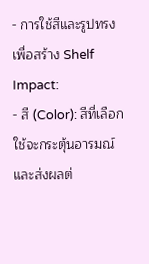- การใช้สีและรูปทรงเพื่อสร้าง Shelf Impact:
- สี (Color): สีที่เลือกใช้จะกระตุ้นอารมณ์และส่งผลต่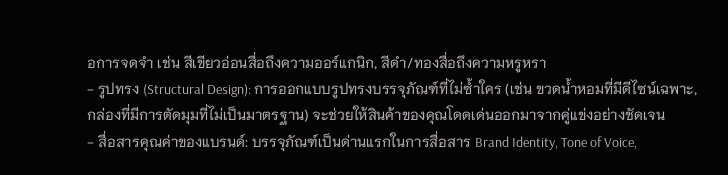อการจดจำ เช่น สีเขียวอ่อนสื่อถึงความออร์แกนิก, สีดำ/ทองสื่อถึงความหรูหรา
- รูปทรง (Structural Design): การออกแบบรูปทรงบรรจุภัณฑ์ที่ไม่ซ้ำใคร (เช่น ขวดน้ำหอมที่มีดีไซน์เฉพาะ, กล่องที่มีการตัดมุมที่ไม่เป็นมาตรฐาน) จะช่วยให้สินค้าของคุณโดดเด่นออกมาจากคู่แข่งอย่างชัดเจน
- สื่อสารคุณค่าของแบรนด์: บรรจุภัณฑ์เป็นด่านแรกในการสื่อสาร Brand Identity, Tone of Voice,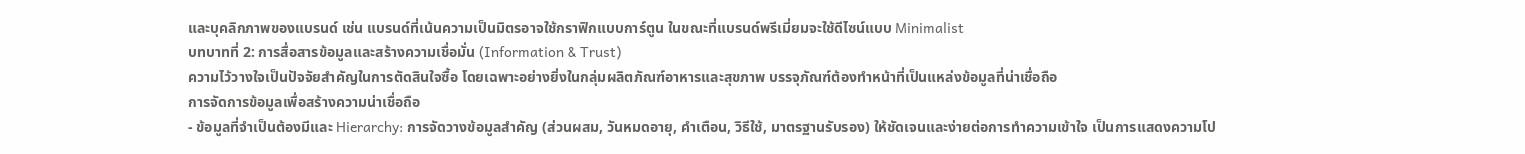และบุคลิกภาพของแบรนด์ เช่น แบรนด์ที่เน้นความเป็นมิตรอาจใช้กราฟิกแบบการ์ตูน ในขณะที่แบรนด์พรีเมี่ยมจะใช้ดีไซน์แบบ Minimalist
บทบาทที่ 2: การสื่อสารข้อมูลและสร้างความเชื่อมั่น (Information & Trust)
ความไว้วางใจเป็นปัจจัยสำคัญในการตัดสินใจซื้อ โดยเฉพาะอย่างยิ่งในกลุ่มผลิตภัณฑ์อาหารและสุขภาพ บรรจุภัณฑ์ต้องทำหน้าที่เป็นแหล่งข้อมูลที่น่าเชื่อถือ
การจัดการข้อมูลเพื่อสร้างความน่าเชื่อถือ
- ข้อมูลที่จำเป็นต้องมีและ Hierarchy: การจัดวางข้อมูลสำคัญ (ส่วนผสม, วันหมดอายุ, คำเตือน, วิธีใช้, มาตรฐานรับรอง) ให้ชัดเจนและง่ายต่อการทำความเข้าใจ เป็นการแสดงความโป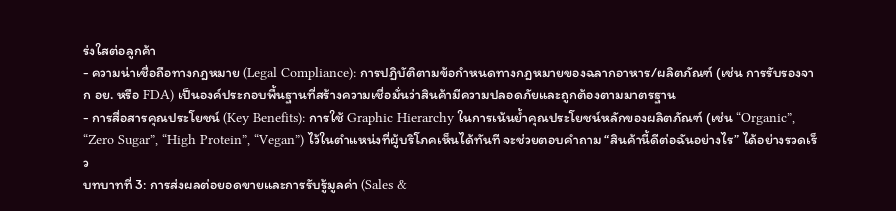ร่งใสต่อลูกค้า
- ความน่าเชื่อถือทางกฎหมาย (Legal Compliance): การปฏิบัติตามข้อกำหนดทางกฎหมายของฉลากอาหาร/ผลิตภัณฑ์ (เช่น การรับรองจาก อย. หรือ FDA) เป็นองค์ประกอบพื้นฐานที่สร้างความเชื่อมั่นว่าสินค้ามีความปลอดภัยและถูกต้องตามมาตรฐาน
- การสื่อสารคุณประโยชน์ (Key Benefits): การใช้ Graphic Hierarchy ในการเน้นย้ำคุณประโยชน์หลักของผลิตภัณฑ์ (เช่น “Organic”, “Zero Sugar”, “High Protein”, “Vegan”) ไว้ในตำแหน่งที่ผู้บริโภคเห็นได้ทันที จะช่วยตอบคำถาม “สินค้านี้ดีต่อฉันอย่างไร” ได้อย่างรวดเร็ว
บทบาทที่ 3: การส่งผลต่อยอดขายและการรับรู้มูลค่า (Sales &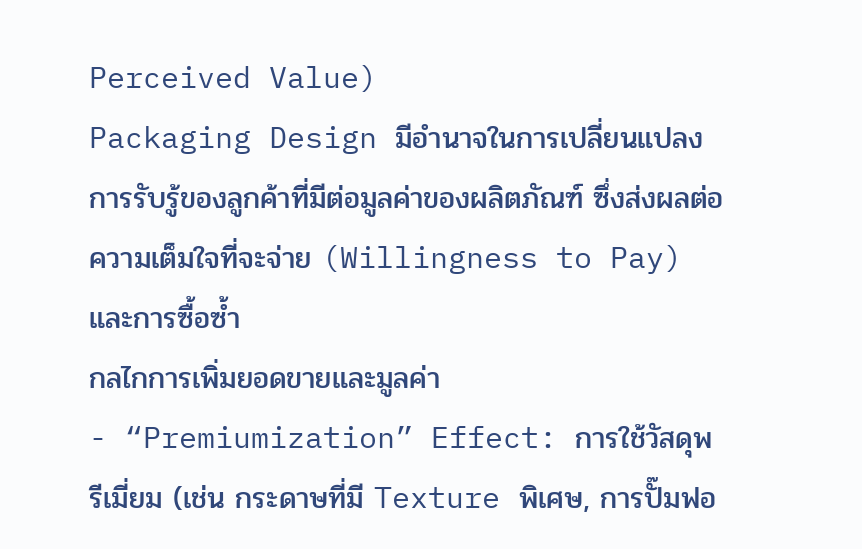Perceived Value)
Packaging Design มีอำนาจในการเปลี่ยนแปลงการรับรู้ของลูกค้าที่มีต่อมูลค่าของผลิตภัณฑ์ ซึ่งส่งผลต่อความเต็มใจที่จะจ่าย (Willingness to Pay) และการซื้อซ้ำ
กลไกการเพิ่มยอดขายและมูลค่า
- “Premiumization” Effect: การใช้วัสดุพรีเมี่ยม (เช่น กระดาษที่มี Texture พิเศษ, การปั๊มฟอ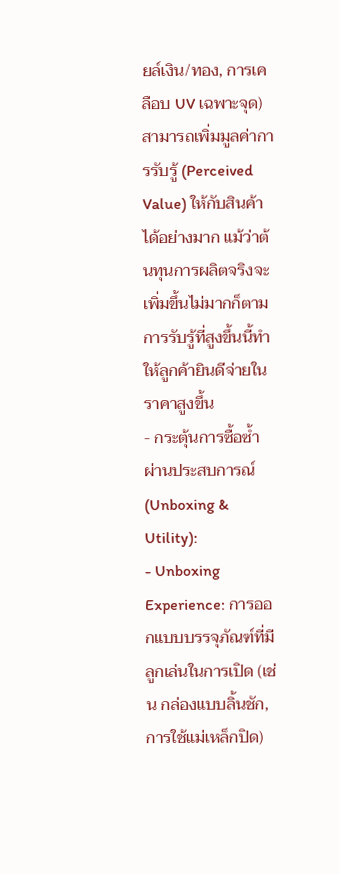ยล์เงิน/ทอง, การเคลือบ UV เฉพาะจุด) สามารถเพิ่มมูลค่าการรับรู้ (Perceived Value) ให้กับสินค้าได้อย่างมาก แม้ว่าต้นทุนการผลิตจริงจะเพิ่มขึ้นไม่มากก็ตาม การรับรู้ที่สูงขึ้นนี้ทำให้ลูกค้ายินดีจ่ายในราคาสูงขึ้น
- กระตุ้นการซื้อซ้ำผ่านประสบการณ์ (Unboxing & Utility):
- Unboxing Experience: การออกแบบบรรจุภัณฑ์ที่มีลูกเล่นในการเปิด (เช่น กล่องแบบลิ้นชัก, การใช้แม่เหล็กปิด)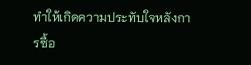ทำให้เกิดความประทับใจหลังการซื้อ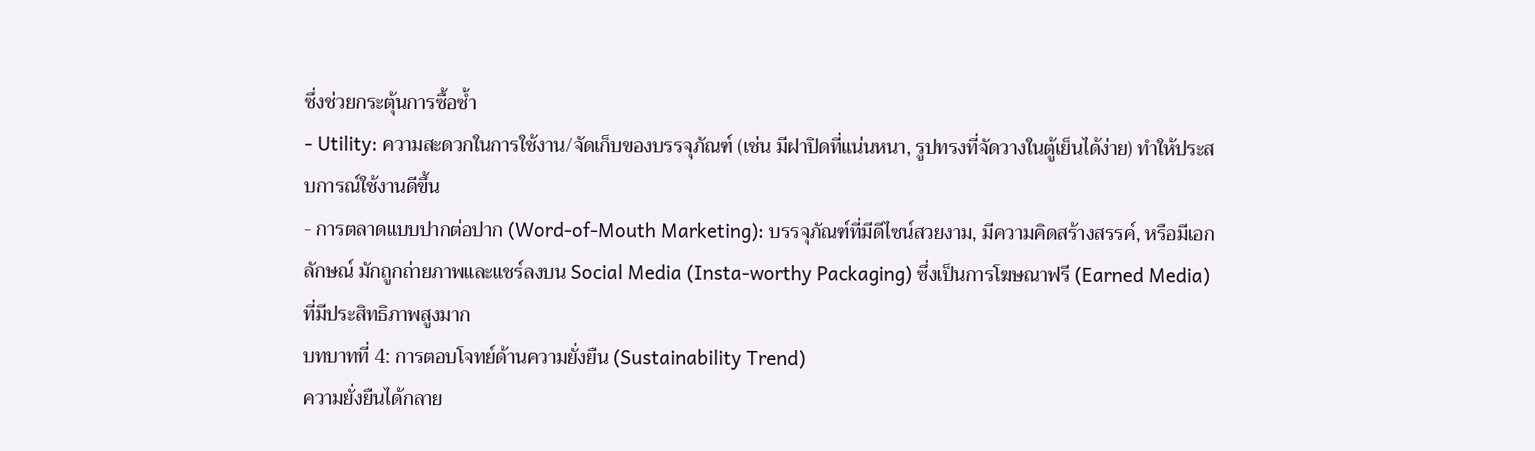ซึ่งช่วยกระตุ้นการซื้อซ้ำ
- Utility: ความสะดวกในการใช้งาน/จัดเก็บของบรรจุภัณฑ์ (เช่น มีฝาปิดที่แน่นหนา, รูปทรงที่จัดวางในตู้เย็นได้ง่าย) ทำให้ประสบการณ์ใช้งานดีขึ้น
- การตลาดแบบปากต่อปาก (Word-of-Mouth Marketing): บรรจุภัณฑ์ที่มีดีไซน์สวยงาม, มีความคิดสร้างสรรค์, หรือมีเอกลักษณ์ มักถูกถ่ายภาพและแชร์ลงบน Social Media (Insta-worthy Packaging) ซึ่งเป็นการโฆษณาฟรี (Earned Media) ที่มีประสิทธิภาพสูงมาก
บทบาทที่ 4: การตอบโจทย์ด้านความยั่งยืน (Sustainability Trend)
ความยั่งยืนได้กลาย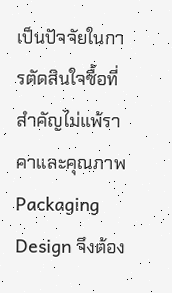เป็นปัจจัยในการตัดสินใจซื้อที่สำคัญไม่แพ้ราคาและคุณภาพ Packaging Design จึงต้อง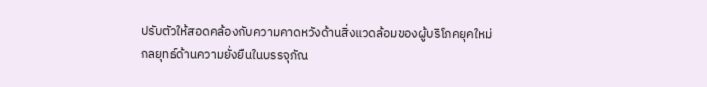ปรับตัวให้สอดคล้องกับความคาดหวังด้านสิ่งแวดล้อมของผู้บริโภคยุคใหม่
กลยุทธ์ด้านความยั่งยืนในบรรจุภัณ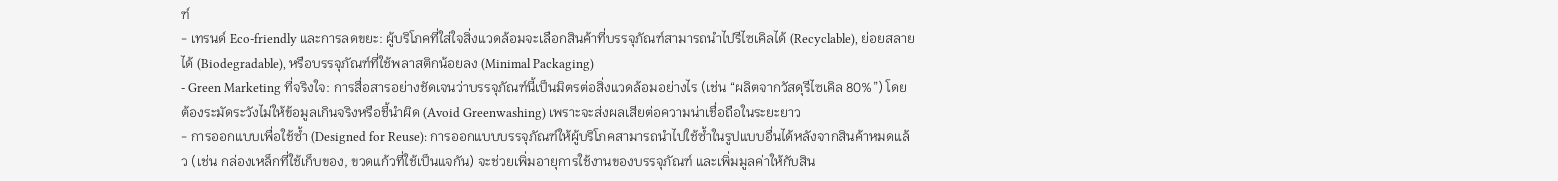ฑ์
- เทรนด์ Eco-friendly และการลดขยะ: ผู้บริโภคที่ใส่ใจสิ่งแวดล้อมจะเลือกสินค้าที่บรรจุภัณฑ์สามารถนำไปรีไซเคิลได้ (Recyclable), ย่อยสลายได้ (Biodegradable), หรือบรรจุภัณฑ์ที่ใช้พลาสติกน้อยลง (Minimal Packaging)
- Green Marketing ที่จริงใจ: การสื่อสารอย่างชัดเจนว่าบรรจุภัณฑ์นี้เป็นมิตรต่อสิ่งแวดล้อมอย่างไร (เช่น “ผลิตจากวัสดุรีไซเคิล 80%”) โดยต้องระมัดระวังไม่ให้ข้อมูลเกินจริงหรือชี้นำผิด (Avoid Greenwashing) เพราะจะส่งผลเสียต่อความน่าเชื่อถือในระยะยาว
- การออกแบบเพื่อใช้ซ้ำ (Designed for Reuse): การออกแบบบรรจุภัณฑ์ให้ผู้บริโภคสามารถนำไปใช้ซ้ำในรูปแบบอื่นได้หลังจากสินค้าหมดแล้ว (เช่น กล่องเหล็กที่ใช้เก็บของ, ขวดแก้วที่ใช้เป็นแจกัน) จะช่วยเพิ่มอายุการใช้งานของบรรจุภัณฑ์ และเพิ่มมูลค่าให้กับสิน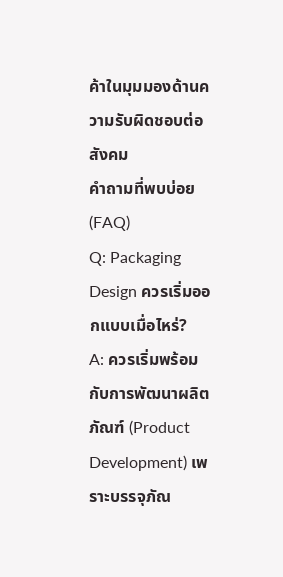ค้าในมุมมองด้านความรับผิดชอบต่อสังคม
คำถามที่พบบ่อย (FAQ)
Q: Packaging Design ควรเริ่มออกแบบเมื่อไหร่?
A: ควรเริ่มพร้อมกับการพัฒนาผลิตภัณฑ์ (Product Development) เพราะบรรจุภัณ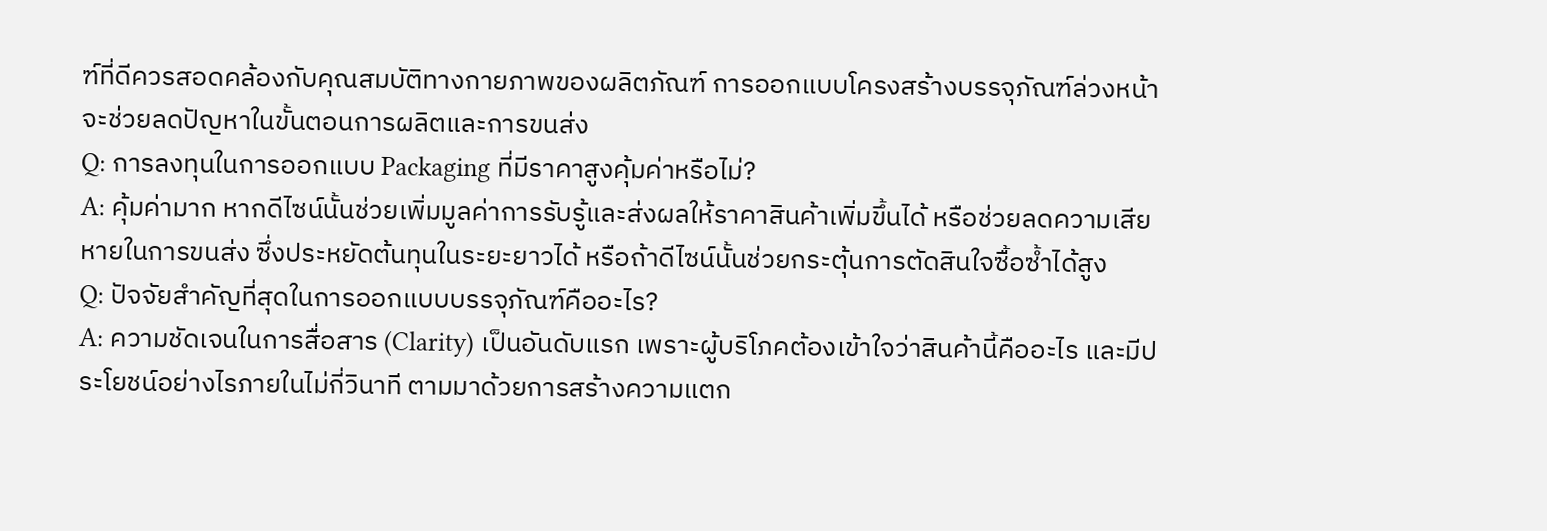ฑ์ที่ดีควรสอดคล้องกับคุณสมบัติทางกายภาพของผลิตภัณฑ์ การออกแบบโครงสร้างบรรจุภัณฑ์ล่วงหน้าจะช่วยลดปัญหาในขั้นตอนการผลิตและการขนส่ง
Q: การลงทุนในการออกแบบ Packaging ที่มีราคาสูงคุ้มค่าหรือไม่?
A: คุ้มค่ามาก หากดีไซน์นั้นช่วยเพิ่มมูลค่าการรับรู้และส่งผลให้ราคาสินค้าเพิ่มขึ้นได้ หรือช่วยลดความเสียหายในการขนส่ง ซึ่งประหยัดต้นทุนในระยะยาวได้ หรือถ้าดีไซน์นั้นช่วยกระตุ้นการตัดสินใจซื้อซ้ำได้สูง
Q: ปัจจัยสำคัญที่สุดในการออกแบบบรรจุภัณฑ์คืออะไร?
A: ความชัดเจนในการสื่อสาร (Clarity) เป็นอันดับแรก เพราะผู้บริโภคต้องเข้าใจว่าสินค้านี้คืออะไร และมีประโยชน์อย่างไรภายในไม่กี่วินาที ตามมาด้วยการสร้างความแตก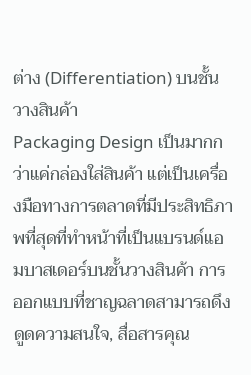ต่าง (Differentiation) บนชั้นวางสินค้า
Packaging Design เป็นมากกว่าแค่กล่องใส่สินค้า แต่เป็นเครื่องมือทางการตลาดที่มีประสิทธิภาพที่สุดที่ทำหน้าที่เป็นแบรนด์แอมบาสเดอร์บนชั้นวางสินค้า การออกแบบที่ชาญฉลาดสามารถดึงดูดความสนใจ, สื่อสารคุณ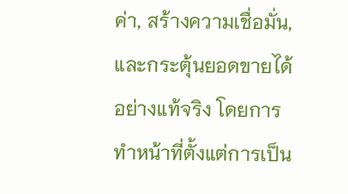ค่า, สร้างความเชื่อมั่น, และกระตุ้นยอดขายได้อย่างแท้จริง โดยการทำหน้าที่ตั้งแต่การเป็น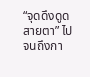“จุดดึงดูดสายตา” ไปจนถึงกา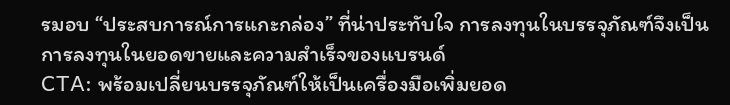รมอบ “ประสบการณ์การแกะกล่อง” ที่น่าประทับใจ การลงทุนในบรรจุภัณฑ์จึงเป็นการลงทุนในยอดขายและความสำเร็จของแบรนด์
CTA: พร้อมเปลี่ยนบรรจุภัณฑ์ให้เป็นเครื่องมือเพิ่มยอด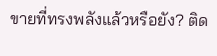ขายที่ทรงพลังแล้วหรือยัง? ติด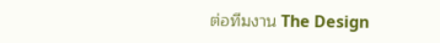ต่อทีมงาน The Design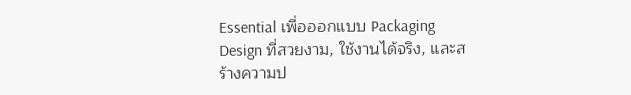Essential เพื่อออกแบบ Packaging Design ที่สวยงาม, ใช้งานได้จริง, และสร้างความป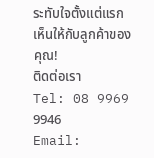ระทับใจตั้งแต่แรกเห็นให้กับลูกค้าของคุณ!
ติดต่อเรา
Tel: 08 9969 9946
Email: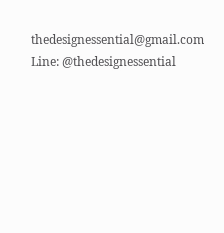thedesignessential@gmail.com
Line: @thedesignessential